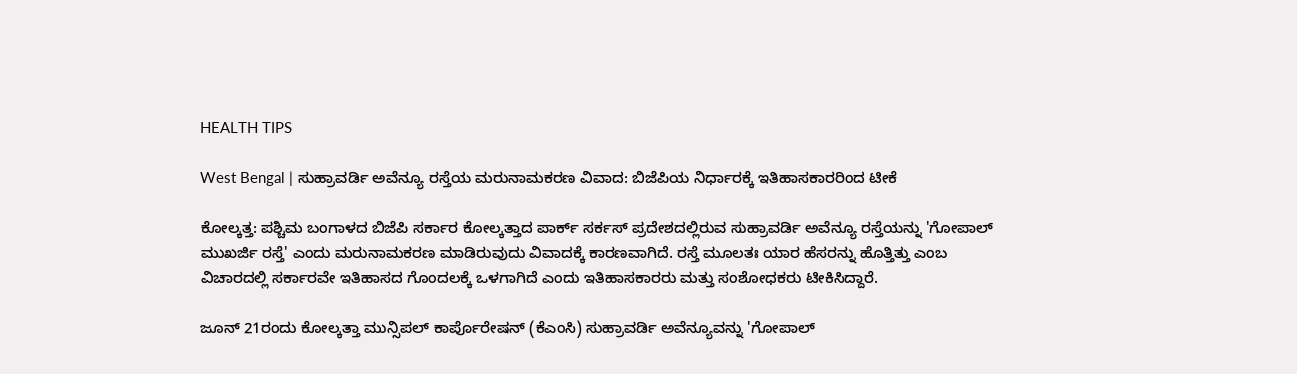HEALTH TIPS

West Bengal | ಸುಹ್ರಾವರ್ಡಿ ಅವೆನ್ಯೂ ರಸ್ತೆಯ ಮರುನಾಮಕರಣ ವಿವಾದ: ಬಿಜೆಪಿಯ ನಿರ್ಧಾರಕ್ಕೆ ಇತಿಹಾಸಕಾರರಿಂದ ಟೀಕೆ

ಕೋಲ್ಕತ್ತ: ಪಶ್ಚಿಮ ಬಂಗಾಳದ ಬಿಜೆಪಿ ಸರ್ಕಾರ ಕೋಲ್ಕತ್ತಾದ ಪಾರ್ಕ್ ಸರ್ಕಸ್ ಪ್ರದೇಶದಲ್ಲಿರುವ ಸುಹ್ರಾವರ್ಡಿ ಅವೆನ್ಯೂ ರಸ್ತೆಯನ್ನು 'ಗೋಪಾಲ್ ಮುಖರ್ಜಿ ರಸ್ತೆ' ಎಂದು ಮರುನಾಮಕರಣ ಮಾಡಿರುವುದು ವಿವಾದಕ್ಕೆ ಕಾರಣವಾಗಿದೆ. ರಸ್ತೆ ಮೂಲತಃ ಯಾರ ಹೆಸರನ್ನು ಹೊತ್ತಿತ್ತು ಎಂಬ ವಿಚಾರದಲ್ಲಿ ಸರ್ಕಾರವೇ ಇತಿಹಾಸದ ಗೊಂದಲಕ್ಕೆ ಒಳಗಾಗಿದೆ ಎಂದು ಇತಿಹಾಸಕಾರರು ಮತ್ತು ಸಂಶೋಧಕರು ಟೀಕಿಸಿದ್ದಾರೆ.

ಜೂನ್ 21ರಂದು ಕೋಲ್ಕತ್ತಾ ಮುನ್ಸಿಪಲ್ ಕಾರ್ಪೊರೇಷನ್ (ಕೆಎಂಸಿ) ಸುಹ್ರಾವರ್ಡಿ ಅವೆನ್ಯೂವನ್ನು 'ಗೋಪಾಲ್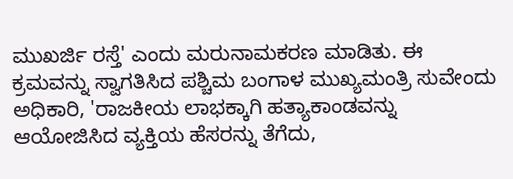ಮುಖರ್ಜಿ ರಸ್ತೆ' ಎಂದು ಮರುನಾಮಕರಣ ಮಾಡಿತು. ಈ ಕ್ರಮವನ್ನು ಸ್ವಾಗತಿಸಿದ ಪಶ್ಚಿಮ ಬಂಗಾಳ ಮುಖ್ಯಮಂತ್ರಿ ಸುವೇಂದು ಅಧಿಕಾರಿ, 'ರಾಜಕೀಯ ಲಾಭಕ್ಕಾಗಿ ಹತ್ಯಾಕಾಂಡವನ್ನು ಆಯೋಜಿಸಿದ ವ್ಯಕ್ತಿಯ ಹೆಸರನ್ನು ತೆಗೆದು,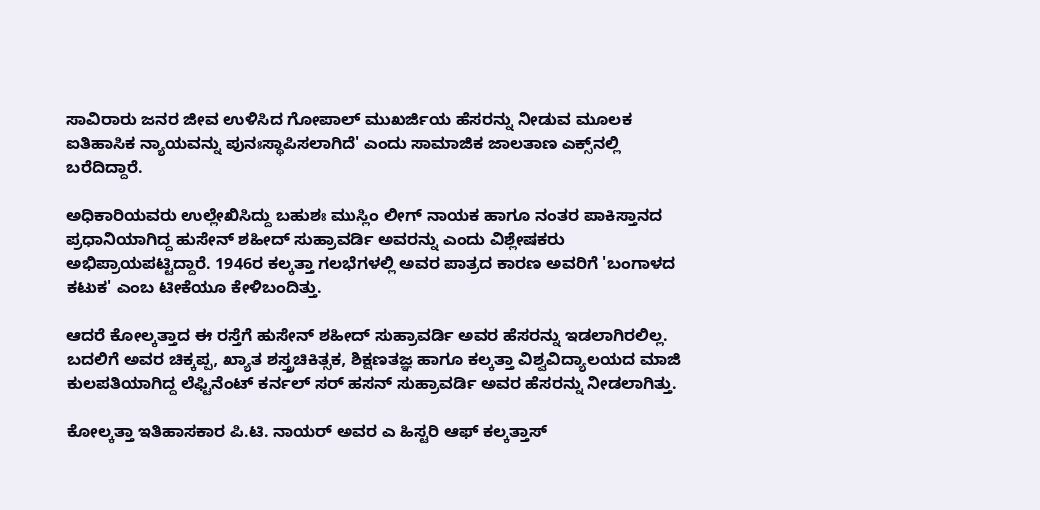ಸಾವಿರಾರು ಜನರ ಜೀವ ಉಳಿಸಿದ ಗೋಪಾಲ್ ಮುಖರ್ಜಿಯ ಹೆಸರನ್ನು ನೀಡುವ ಮೂಲಕ ಐತಿಹಾಸಿಕ ನ್ಯಾಯವನ್ನು ಪುನಃಸ್ಥಾಪಿಸಲಾಗಿದೆ' ಎಂದು ಸಾಮಾಜಿಕ ಜಾಲತಾಣ ಎಕ್ಸ್‌ನಲ್ಲಿ ಬರೆದಿದ್ದಾರೆ.

ಅಧಿಕಾರಿಯವರು ಉಲ್ಲೇಖಿಸಿದ್ದು ಬಹುಶಃ ಮುಸ್ಲಿಂ ಲೀಗ್ ನಾಯಕ ಹಾಗೂ ನಂತರ ಪಾಕಿಸ್ತಾನದ ಪ್ರಧಾನಿಯಾಗಿದ್ದ ಹುಸೇನ್ ಶಹೀದ್ ಸುಹ್ರಾವರ್ಡಿ ಅವರನ್ನು ಎಂದು ವಿಶ್ಲೇಷಕರು ಅಭಿಪ್ರಾಯಪಟ್ಟಿದ್ದಾರೆ. 1946ರ ಕಲ್ಕತ್ತಾ ಗಲಭೆಗಳಲ್ಲಿ ಅವರ ಪಾತ್ರದ ಕಾರಣ ಅವರಿಗೆ 'ಬಂಗಾಳದ ಕಟುಕ' ಎಂಬ ಟೀಕೆಯೂ ಕೇಳಿಬಂದಿತ್ತು.

ಆದರೆ ಕೋಲ್ಕತ್ತಾದ ಈ ರಸ್ತೆಗೆ ಹುಸೇನ್ ಶಹೀದ್ ಸುಹ್ರಾವರ್ಡಿ ಅವರ ಹೆಸರನ್ನು ಇಡಲಾಗಿರಲಿಲ್ಲ. ಬದಲಿಗೆ ಅವರ ಚಿಕ್ಕಪ್ಪ, ಖ್ಯಾತ ಶಸ್ತ್ರಚಿಕಿತ್ಸಕ, ಶಿಕ್ಷಣತಜ್ಞ ಹಾಗೂ ಕಲ್ಕತ್ತಾ ವಿಶ್ವವಿದ್ಯಾಲಯದ ಮಾಜಿ ಕುಲಪತಿಯಾಗಿದ್ದ ಲೆಫ್ಟಿನೆಂಟ್ ಕರ್ನಲ್ ಸರ್ ಹಸನ್ ಸುಹ್ರಾವರ್ಡಿ ಅವರ ಹೆಸರನ್ನು ನೀಡಲಾಗಿತ್ತು.

ಕೋಲ್ಕತ್ತಾ ಇತಿಹಾಸಕಾರ ಪಿ.ಟಿ. ನಾಯರ್ ಅವರ ಎ ಹಿಸ್ಟರಿ ಆಫ್ ಕಲ್ಕತ್ತಾಸ್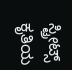ಸ್ಟ್ರೀಟ್ಸ್ ಕೃತಿಯ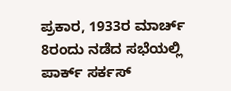ಪ್ರಕಾರ, 1933ರ ಮಾರ್ಚ್ 8ರಂದು ನಡೆದ ಸಭೆಯಲ್ಲಿ ಪಾರ್ಕ್ ಸರ್ಕಸ್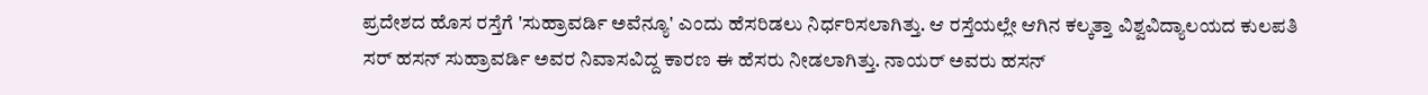ಪ್ರದೇಶದ ಹೊಸ ರಸ್ತೆಗೆ 'ಸುಹ್ರಾವರ್ಡಿ ಅವೆನ್ಯೂ' ಎಂದು ಹೆಸರಿಡಲು ನಿರ್ಧರಿಸಲಾಗಿತ್ತು. ಆ ರಸ್ತೆಯಲ್ಲೇ ಆಗಿನ ಕಲ್ಕತ್ತಾ ವಿಶ್ವವಿದ್ಯಾಲಯದ ಕುಲಪತಿ ಸರ್ ಹಸನ್ ಸುಹ್ರಾವರ್ಡಿ ಅವರ ನಿವಾಸವಿದ್ದ ಕಾರಣ ಈ ಹೆಸರು ನೀಡಲಾಗಿತ್ತು. ನಾಯರ್ ಅವರು ಹಸನ್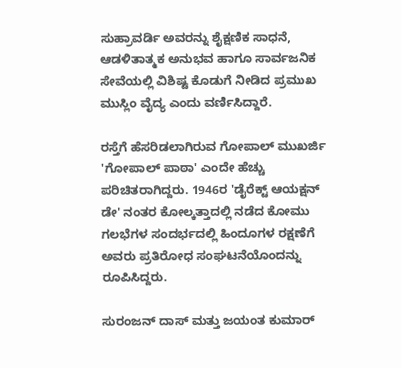ಸುಹ್ರಾವರ್ಡಿ ಅವರನ್ನು ಶೈಕ್ಷಣಿಕ ಸಾಧನೆ, ಆಡಳಿತಾತ್ಮಕ ಅನುಭವ ಹಾಗೂ ಸಾರ್ವಜನಿಕ ಸೇವೆಯಲ್ಲಿ ವಿಶಿಷ್ಟ ಕೊಡುಗೆ ನೀಡಿದ ಪ್ರಮುಖ ಮುಸ್ಲಿಂ ವೈದ್ಯ ಎಂದು ವರ್ಣಿಸಿದ್ದಾರೆ.

ರಸ್ತೆಗೆ ಹೆಸರಿಡಲಾಗಿರುವ ಗೋಪಾಲ್ ಮುಖರ್ಜಿ 'ಗೋಪಾಲ್ ಪಾಠಾ' ಎಂದೇ ಹೆಚ್ಚು ಪರಿಚಿತರಾಗಿದ್ದರು. 1946ರ 'ಡೈರೆಕ್ಟ್ ಆಯಕ್ಷನ್ ಡೇ' ನಂತರ ಕೋಲ್ಕತ್ತಾದಲ್ಲಿ ನಡೆದ ಕೋಮು ಗಲಭೆಗಳ ಸಂದರ್ಭದಲ್ಲಿ ಹಿಂದೂಗಳ ರಕ್ಷಣೆಗೆ ಅವರು ಪ್ರತಿರೋಧ ಸಂಘಟನೆಯೊಂದನ್ನು ರೂಪಿಸಿದ್ದರು.

ಸುರಂಜನ್ ದಾಸ್ ಮತ್ತು ಜಯಂತ ಕುಮಾರ್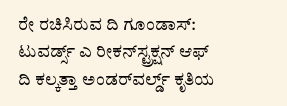ರೇ ರಚಿಸಿರುವ ದಿ ಗೂಂಡಾಸ್: ಟುವರ್ಡ್ಸ್ ಎ ರೀಕನ್‌ಸ್ಟ್ರಕ್ಷನ್ ಆಫ್ ದಿ ಕಲ್ಕತ್ತಾ ಅಂಡರ್‌ವರ್ಲ್ಡ್ ಕೃತಿಯ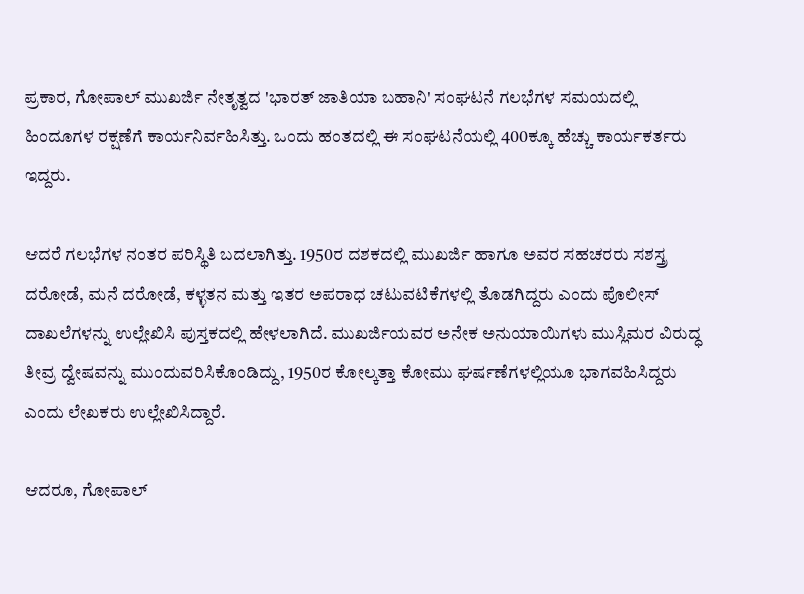ಪ್ರಕಾರ, ಗೋಪಾಲ್ ಮುಖರ್ಜಿ ನೇತೃತ್ವದ 'ಭಾರತ್ ಜಾತಿಯಾ ಬಹಾನಿ' ಸಂಘಟನೆ ಗಲಭೆಗಳ ಸಮಯದಲ್ಲಿ ಹಿಂದೂಗಳ ರಕ್ಷಣೆಗೆ ಕಾರ್ಯನಿರ್ವಹಿಸಿತ್ತು. ಒಂದು ಹಂತದಲ್ಲಿ ಈ ಸಂಘಟನೆಯಲ್ಲಿ 400ಕ್ಕೂ ಹೆಚ್ಚು ಕಾರ್ಯಕರ್ತರು ಇದ್ದರು.

ಆದರೆ ಗಲಭೆಗಳ ನಂತರ ಪರಿಸ್ಥಿತಿ ಬದಲಾಗಿತ್ತು. 1950ರ ದಶಕದಲ್ಲಿ ಮುಖರ್ಜಿ ಹಾಗೂ ಅವರ ಸಹಚರರು ಸಶಸ್ತ್ರ ದರೋಡೆ, ಮನೆ ದರೋಡೆ, ಕಳ್ಳತನ ಮತ್ತು ಇತರ ಅಪರಾಧ ಚಟುವಟಿಕೆಗಳಲ್ಲಿ ತೊಡಗಿದ್ದರು ಎಂದು ಪೊಲೀಸ್ ದಾಖಲೆಗಳನ್ನು ಉಲ್ಲೇಖಿಸಿ ಪುಸ್ತಕದಲ್ಲಿ ಹೇಳಲಾಗಿದೆ. ಮುಖರ್ಜಿಯವರ ಅನೇಕ ಅನುಯಾಯಿಗಳು ಮುಸ್ಲಿಮರ ವಿರುದ್ಧ ತೀವ್ರ ದ್ವೇಷವನ್ನು ಮುಂದುವರಿಸಿಕೊಂಡಿದ್ದು, 1950ರ ಕೋಲ್ಕತ್ತಾ ಕೋಮು ಘರ್ಷಣೆಗಳಲ್ಲಿಯೂ ಭಾಗವಹಿಸಿದ್ದರು ಎಂದು ಲೇಖಕರು ಉಲ್ಲೇಖಿಸಿದ್ದಾರೆ.

ಆದರೂ, ಗೋಪಾಲ್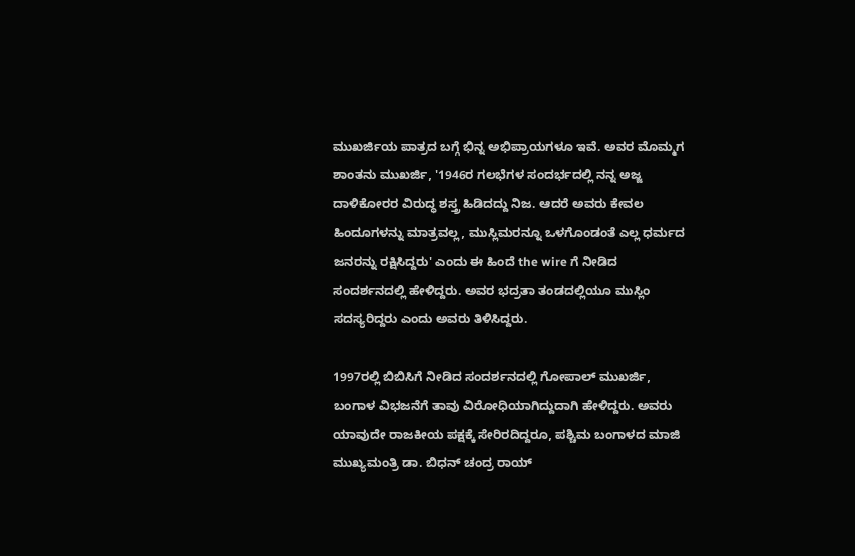ಮುಖರ್ಜಿಯ ಪಾತ್ರದ ಬಗ್ಗೆ ಭಿನ್ನ ಅಭಿಪ್ರಾಯಗಳೂ ಇವೆ. ಅವರ ಮೊಮ್ಮಗ ಶಾಂತನು ಮುಖರ್ಜಿ, '1946ರ ಗಲಭೆಗಳ ಸಂದರ್ಭದಲ್ಲಿ ನನ್ನ ಅಜ್ಜ ದಾಳಿಕೋರರ ವಿರುದ್ಧ ಶಸ್ತ್ರ ಹಿಡಿದದ್ದು ನಿಜ. ಆದರೆ ಅವರು ಕೇವಲ ಹಿಂದೂಗಳನ್ನು ಮಾತ್ರವಲ್ಲ, ಮುಸ್ಲಿಮರನ್ನೂ ಒಳಗೊಂಡಂತೆ ಎಲ್ಲ ಧರ್ಮದ ಜನರನ್ನು ರಕ್ಷಿಸಿದ್ದರು' ಎಂದು ಈ ಹಿಂದೆ the wire ಗೆ ನೀಡಿದ ಸಂದರ್ಶನದಲ್ಲಿ ಹೇಳಿದ್ದರು. ಅವರ ಭದ್ರತಾ ತಂಡದಲ್ಲಿಯೂ ಮುಸ್ಲಿಂ ಸದಸ್ಯರಿದ್ದರು ಎಂದು ಅವರು ತಿಳಿಸಿದ್ದರು.

1997ರಲ್ಲಿ ಬಿಬಿಸಿಗೆ ನೀಡಿದ ಸಂದರ್ಶನದಲ್ಲಿ ಗೋಪಾಲ್ ಮುಖರ್ಜಿ, ಬಂಗಾಳ ವಿಭಜನೆಗೆ ತಾವು ವಿರೋಧಿಯಾಗಿದ್ದುದಾಗಿ ಹೇಳಿದ್ದರು. ಅವರು ಯಾವುದೇ ರಾಜಕೀಯ ಪಕ್ಷಕ್ಕೆ ಸೇರಿರದಿದ್ದರೂ, ಪಶ್ಚಿಮ ಬಂಗಾಳದ ಮಾಜಿ ಮುಖ್ಯಮಂತ್ರಿ ಡಾ. ಬಿಧನ್ ಚಂದ್ರ ರಾಯ್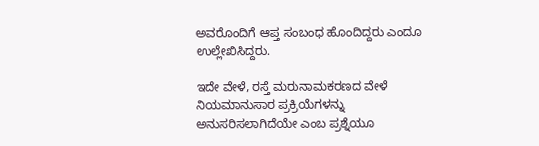ಅವರೊಂದಿಗೆ ಆಪ್ತ ಸಂಬಂಧ ಹೊಂದಿದ್ದರು ಎಂದೂ ಉಲ್ಲೇಖಿಸಿದ್ದರು.

ಇದೇ ವೇಳೆ, ರಸ್ತೆ ಮರುನಾಮಕರಣದ ವೇಳೆ ನಿಯಮಾನುಸಾರ ಪ್ರಕ್ರಿಯೆಗಳನ್ನು ಅನುಸರಿಸಲಾಗಿದೆಯೇ ಎಂಬ ಪ್ರಶ್ನೆಯೂ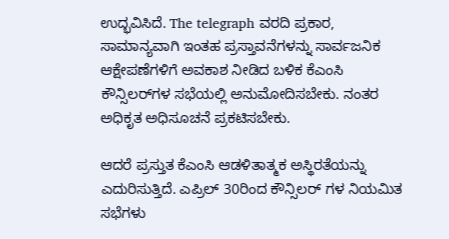ಉದ್ಭವಿಸಿದೆ. The telegraph ವರದಿ ಪ್ರಕಾರ, ಸಾಮಾನ್ಯವಾಗಿ ಇಂತಹ ಪ್ರಸ್ತಾವನೆಗಳನ್ನು ಸಾರ್ವಜನಿಕ ಆಕ್ಷೇಪಣೆಗಳಿಗೆ ಅವಕಾಶ ನೀಡಿದ ಬಳಿಕ ಕೆಎಂಸಿ ಕೌನ್ಸಿಲರ್‌ಗಳ ಸಭೆಯಲ್ಲಿ ಅನುಮೋದಿಸಬೇಕು. ನಂತರ ಅಧಿಕೃತ ಅಧಿಸೂಚನೆ ಪ್ರಕಟಿಸಬೇಕು.

ಆದರೆ ಪ್ರಸ್ತುತ ಕೆಎಂಸಿ ಆಡಳಿತಾತ್ಮಕ ಅಸ್ಥಿರತೆಯನ್ನು ಎದುರಿಸುತ್ತಿದೆ. ಎಪ್ರಿಲ್ 30ರಿಂದ ಕೌನ್ಸಿಲರ್‌ ಗಳ ನಿಯಮಿತ ಸಭೆಗಳು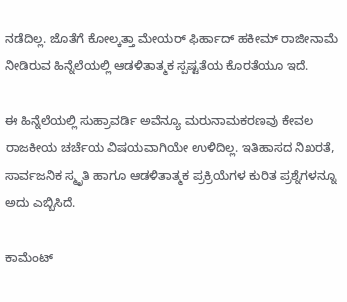ನಡೆದಿಲ್ಲ. ಜೊತೆಗೆ ಕೋಲ್ಕತ್ತಾ ಮೇಯರ್ ಫಿರ್ಹಾದ್ ಹಕೀಮ್ ರಾಜೀನಾಮೆ ನೀಡಿರುವ ಹಿನ್ನೆಲೆಯಲ್ಲಿ ಆಡಳಿತಾತ್ಮಕ ಸ್ಪಷ್ಟತೆಯ ಕೊರತೆಯೂ ಇದೆ.

ಈ ಹಿನ್ನೆಲೆಯಲ್ಲಿ ಸುಹ್ರಾವರ್ಡಿ ಅವೆನ್ಯೂ ಮರುನಾಮಕರಣವು ಕೇವಲ ರಾಜಕೀಯ ಚರ್ಚೆಯ ವಿಷಯವಾಗಿಯೇ ಉಳಿದಿಲ್ಲ. ಇತಿಹಾಸದ ನಿಖರತೆ, ಸಾರ್ವಜನಿಕ ಸ್ಮೃತಿ ಹಾಗೂ ಆಡಳಿತಾತ್ಮಕ ಪ್ರಕ್ರಿಯೆಗಳ ಕುರಿತ ಪ್ರಶ್ನೆಗಳನ್ನೂ ಅದು ಎಬ್ಬಿಸಿದೆ.

ಕಾಮೆಂಟ್‌‌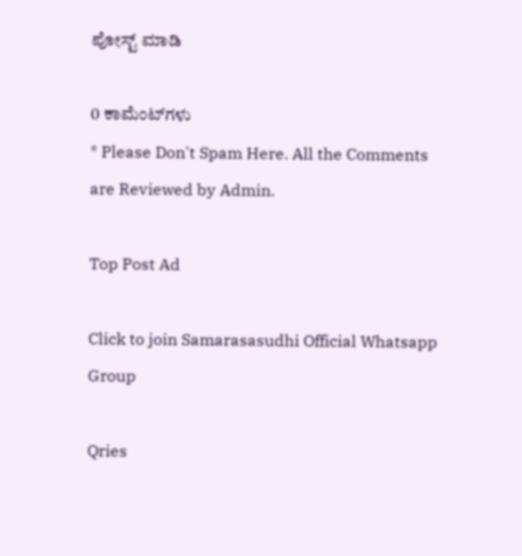ಪೋಸ್ಟ್‌ ಮಾಡಿ

0 ಕಾಮೆಂಟ್‌ಗಳು
* Please Don't Spam Here. All the Comments are Reviewed by Admin.

Top Post Ad

Click to join Samarasasudhi Official Whatsapp Group

Qries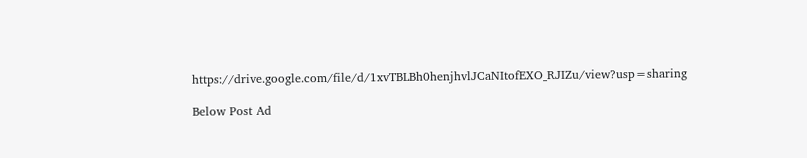https://drive.google.com/file/d/1xvTBLBh0henjhvlJCaNItofEXO_RJIZu/view?usp=sharing

Below Post Ad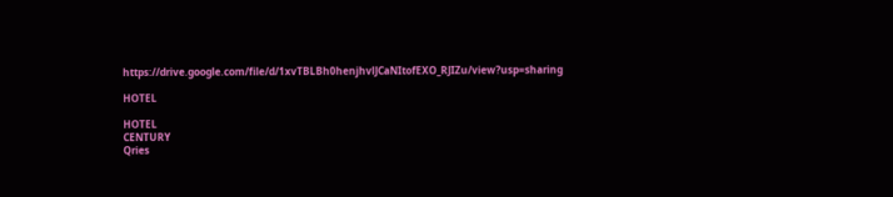https://drive.google.com/file/d/1xvTBLBh0henjhvlJCaNItofEXO_RJIZu/view?usp=sharing

HOTEL

HOTEL
CENTURY
Qries